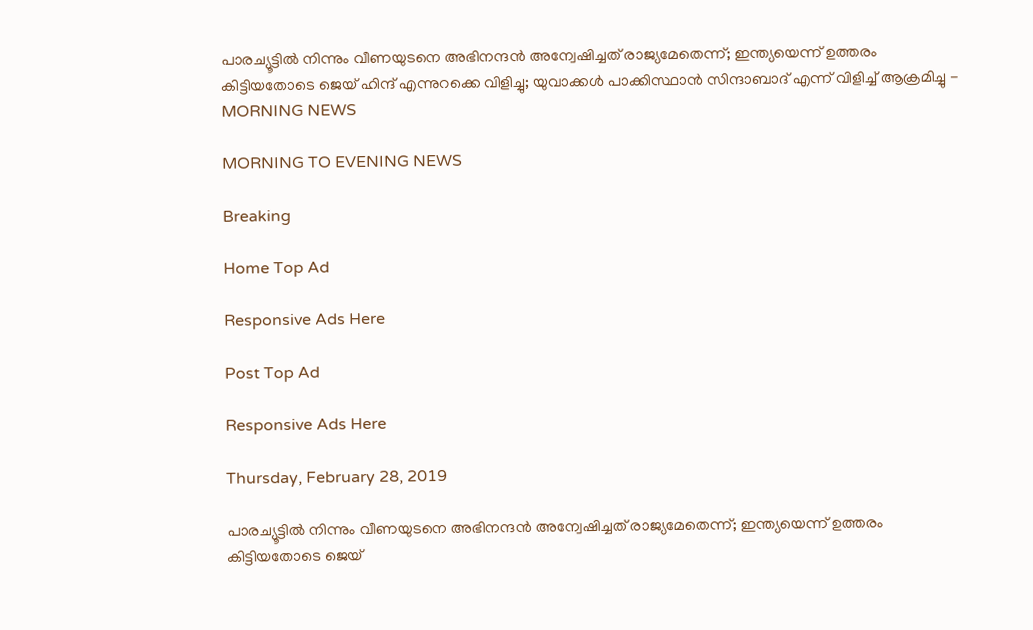പാരച്യൂട്ടില്‍ നിന്നും വീണയുടനെ അഭിനന്ദന്‍ അന്വേഷിച്ചത് രാജ്യമേതെന്ന്; ഇന്ത്യയെന്ന് ഉത്തരം കിട്ടിയതോടെ ജെയ് ഹിന്ദ് എന്നുറക്കെ വിളിച്ചു; യുവാക്കള്‍ പാക്കിസ്ഥാന്‍ സിന്ദാബാദ് എന്ന് വിളിച്ച് ആക്രമിച്ചു - MORNING NEWS

MORNING TO EVENING NEWS

Breaking

Home Top Ad

Responsive Ads Here

Post Top Ad

Responsive Ads Here

Thursday, February 28, 2019

പാരച്യൂട്ടില്‍ നിന്നും വീണയുടനെ അഭിനന്ദന്‍ അന്വേഷിച്ചത് രാജ്യമേതെന്ന്; ഇന്ത്യയെന്ന് ഉത്തരം കിട്ടിയതോടെ ജെയ്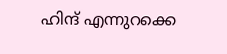ഹിന്ദ് എന്നുറക്കെ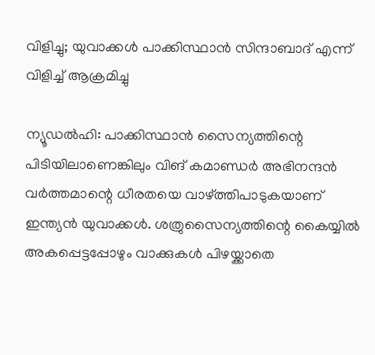വിളിച്ചു; യുവാക്കള്‍ പാക്കിസ്ഥാന്‍ സിന്ദാബാദ് എന്ന് വിളിച്ച് ആക്രമിച്ചു

ന്യൂഡല്‍ഹി: പാക്കിസ്ഥാന്‍ സൈന്യത്തിന്റെ പിടിയിലാണെങ്കിലും വിങ് കമാണ്ഡര്‍ അഭിനന്ദന്‍ വര്‍ത്തമാന്റെ ധീരതയെ വാഴ്ത്തിപാടുകയാണ് ഇന്ത്യന്‍ യുവാക്കള്‍. ശത്രുസൈന്യത്തിന്റെ കൈയ്യില്‍ അകപ്പെട്ടപ്പോഴും വാക്കുകള്‍ പിഴയ്ക്കാതെ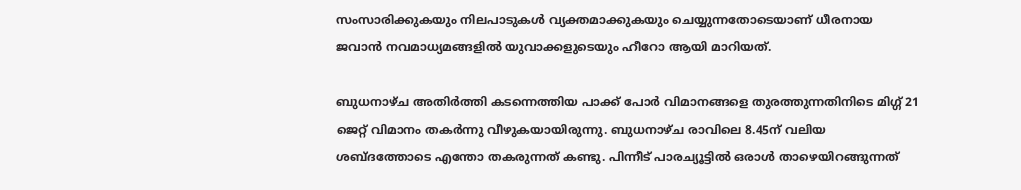സംസാരിക്കുകയും നിലപാടുകള്‍ വ്യക്തമാക്കുകയും ചെയ്യുന്നതോടെയാണ് ധീരനായ ജവാന്‍ നവമാധ്യമങ്ങളില്‍ യുവാക്കളുടെയും ഹീറോ ആയി മാറിയത്.

ബുധനാഴ്ച അതിര്‍ത്തി കടന്നെത്തിയ പാക്ക് പോര്‍ വിമാനങ്ങളെ തുരത്തുന്നതിനിടെ മിഗ്ഗ് 21 ജെറ്റ് വിമാനം തകര്‍ന്നു വീഴുകയായിരുന്നു. ബുധനാഴ്ച രാവിലെ 8.45ന് വലിയ ശബ്ദത്തോടെ എന്തോ തകരുന്നത് കണ്ടു. പിന്നീട് പാരച്യൂട്ടില്‍ ഒരാള്‍ താഴെയിറങ്ങുന്നത്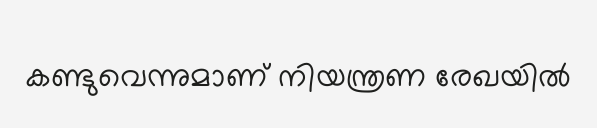കണ്ടുവെന്നുമാണ് നിയന്ത്രണ രേഖയില്‍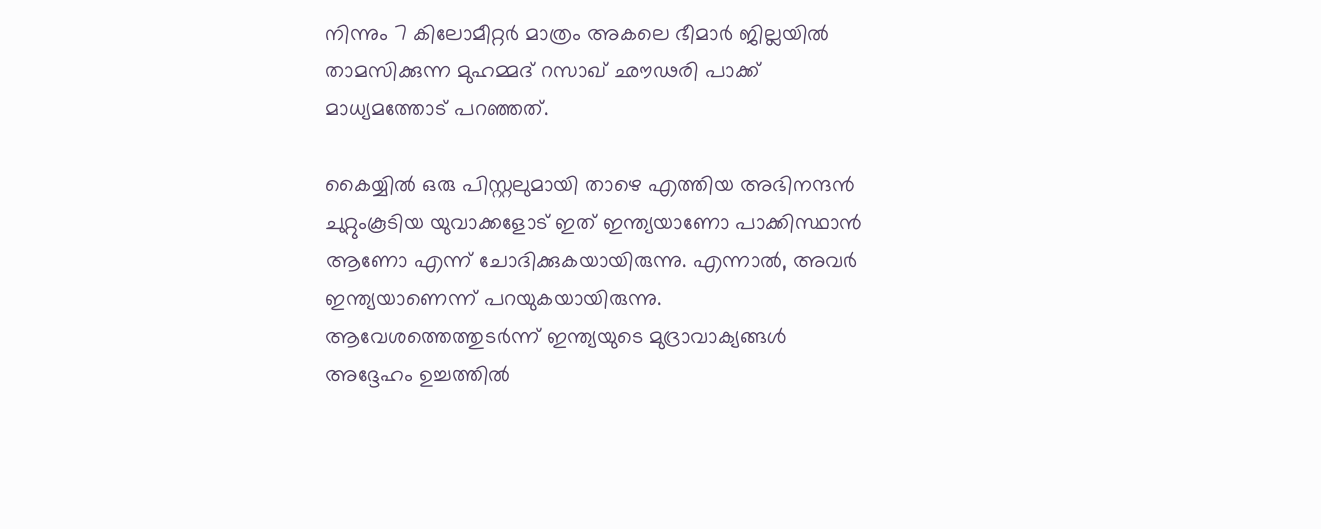നിന്നും 7 കിലോമീറ്റര്‍ മാത്രം അകലെ ഭീമാര്‍ ജില്ലയില്‍ താമസിക്കുന്ന മുഹമ്മദ് റസാഖ് ഛൗഢരി പാക്ക് മാധ്യമത്തോട് പറഞ്ഞത്.

കൈയ്യില്‍ ഒരു പിസ്റ്റലുമായി താഴെ എത്തിയ അഭിനന്ദന്‍ ചുറ്റുംകൂടിയ യുവാക്കളോട് ഇത് ഇന്ത്യയാണോ പാക്കിസ്ഥാന്‍ ആണോ എന്ന് ചോദിക്കുകയായിരുന്നു. എന്നാല്‍, അവര്‍ ഇന്ത്യയാണെന്ന് പറയുകയായിരുന്നു. ആവേശത്തെത്തുടര്‍ന്ന് ഇന്ത്യയുടെ മുദ്രാവാക്യങ്ങള്‍ അദ്ദേഹം ഉച്ചത്തില്‍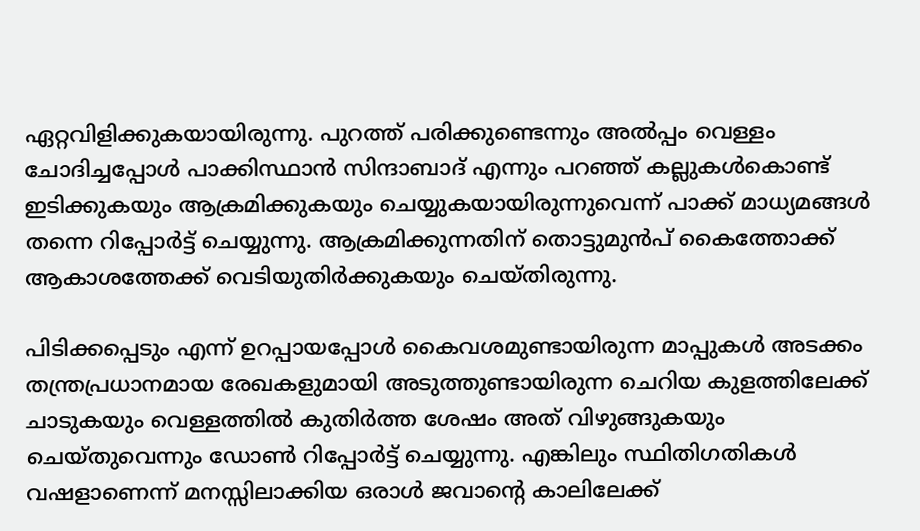ഏറ്റവിളിക്കുകയായിരുന്നു. പുറത്ത് പരിക്കുണ്ടെന്നും അല്‍പ്പം വെള്ളം ചോദിച്ചപ്പോള്‍ പാക്കിസ്ഥാന്‍ സിന്ദാബാദ് എന്നും പറഞ്ഞ് കല്ലുകള്‍കൊണ്ട് ഇടിക്കുകയും ആക്രമിക്കുകയും ചെയ്യുകയായിരുന്നുവെന്ന് പാക്ക് മാധ്യമങ്ങള്‍ തന്നെ റിപ്പോര്‍ട്ട് ചെയ്യുന്നു. ആക്രമിക്കുന്നതിന് തൊട്ടുമുന്‍പ് കൈത്തോക്ക് ആകാശത്തേക്ക് വെടിയുതിര്‍ക്കുകയും ചെയ്തിരുന്നു.

പിടിക്കപ്പെടും എന്ന് ഉറപ്പായപ്പോള്‍ കൈവശമുണ്ടായിരുന്ന മാപ്പുകള്‍ അടക്കം തന്ത്രപ്രധാനമായ രേഖകളുമായി അടുത്തുണ്ടായിരുന്ന ചെറിയ കുളത്തിലേക്ക് ചാടുകയും വെള്ളത്തില്‍ കുതിര്‍ത്ത ശേഷം അത് വിഴുങ്ങുകയും ചെയ്തുവെന്നും ഡോണ്‍ റിപ്പോര്‍ട്ട് ചെയ്യുന്നു. എങ്കിലും സ്ഥിതിഗതികള്‍ വഷളാണെന്ന് മനസ്സിലാക്കിയ ഒരാള്‍ ജവാന്റെ കാലിലേക്ക്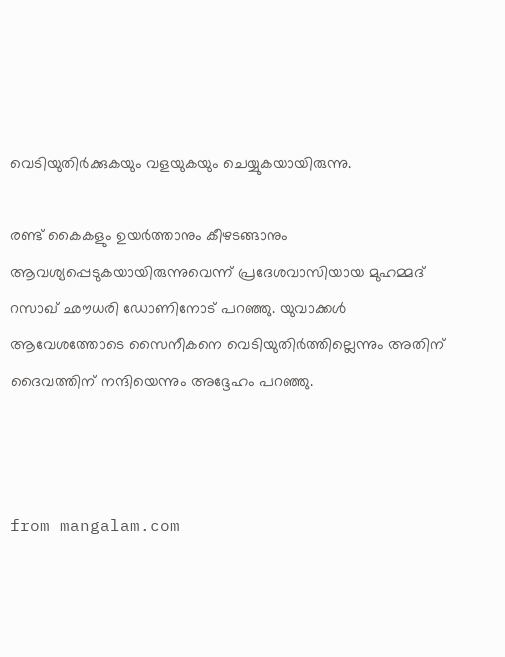വെടിയുതിര്‍ക്കുകയും വളയുകയും ചെയ്യുകയായിരുന്നു.

രണ്ട് കൈകളും ഉയര്‍ത്താനും കീഴടങ്ങാനും ആവശ്യപ്പെടുകയായിരുന്നുവെന്ന് പ്രദേശവാസിയായ മുഹമ്മദ് റസാഖ് ഛൗധരി ഡോണിനോട് പറഞ്ഞു. യുവാക്കള്‍ ആവേശത്തോടെ സൈനീകനെ വെടിയുതിര്‍ത്തില്ലെന്നും അതിന് ദൈവത്തിന് നന്ദിയെന്നും അദ്ദേഹം പറഞ്ഞു.



from mangalam.com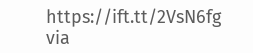https://ift.tt/2VsN6fg
via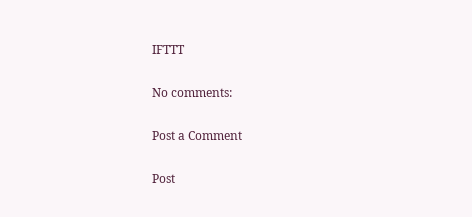IFTTT

No comments:

Post a Comment

Post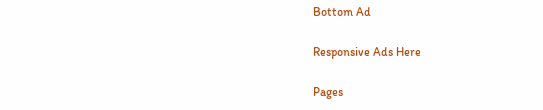Bottom Ad

Responsive Ads Here

Pages